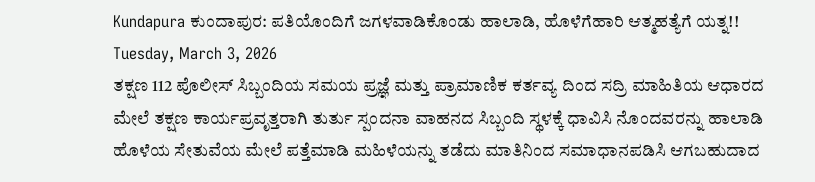Kundapura ಕುಂದಾಪುರ: ಪತಿಯೊಂದಿಗೆ ಜಗಳವಾಡಿಕೊಂಡು ಹಾಲಾಡಿ, ಹೊಳೆಗೆಹಾರಿ ಆತ್ಮಹತ್ಯೆಗೆ ಯತ್ನ!!
Tuesday, March 3, 2026
ತಕ್ಷಣ 112 ಪೊಲೀಸ್ ಸಿಬ್ಬಂದಿಯ ಸಮಯ ಪ್ರಜ್ಞೆ ಮತ್ತು ಪ್ರಾಮಾಣಿಕ ಕರ್ತವ್ಯ ದಿಂದ ಸದ್ರಿ ಮಾಹಿತಿಯ ಆಧಾರದ ಮೇಲೆ ತಕ್ಷಣ ಕಾರ್ಯಪ್ರವೃತ್ತರಾಗಿ ತುರ್ತು ಸ್ಪಂದನಾ ವಾಹನದ ಸಿಬ್ಬಂದಿ ಸ್ಥಳಕ್ಕೆ ಧಾವಿಸಿ ನೊಂದವರನ್ನು ಹಾಲಾಡಿ ಹೊಳೆಯ ಸೇತುವೆಯ ಮೇಲೆ ಪತ್ತೆಮಾಡಿ ಮಹಿಳೆಯನ್ನು ತಡೆದು ಮಾತಿನಿಂದ ಸಮಾಧಾನಪಡಿಸಿ ಆಗಬಹುದಾದ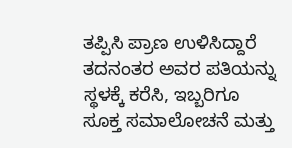ತಪ್ಪಿಸಿ ಪ್ರಾಣ ಉಳಿಸಿದ್ದಾರೆ
ತದನಂತರ ಅವರ ಪತಿಯನ್ನು ಸ್ಥಳಕ್ಕೆ ಕರೆಸಿ, ಇಬ್ಬರಿಗೂ ಸೂಕ್ತ ಸಮಾಲೋಚನೆ ಮತ್ತು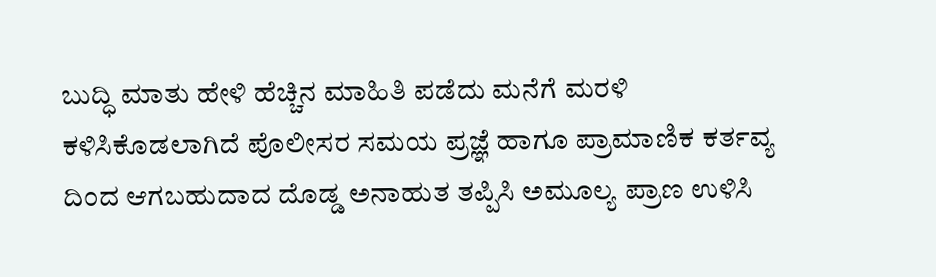ಬುದ್ಧಿ ಮಾತು ಹೇಳಿ ಹೆಚ್ಚಿನ ಮಾಹಿತಿ ಪಡೆದು ಮನೆಗೆ ಮರಳಿ ಕಳಿಸಿಕೊಡಲಾಗಿದೆ ಪೊಲೀಸರ ಸಮಯ ಪ್ರಜ್ಞೆ ಹಾಗೂ ಪ್ರಾಮಾಣಿಕ ಕರ್ತವ್ಯ ದಿಂದ ಆಗಬಹುದಾದ ದೊಡ್ಡ ಅನಾಹುತ ತಪ್ಪಿಸಿ ಅಮೂಲ್ಯ ಪ್ರಾಣ ಉಳಿಸಿ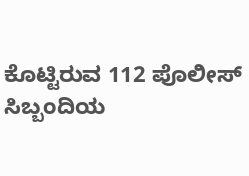ಕೊಟ್ಟಿರುವ 112 ಪೊಲೀಸ್ ಸಿಬ್ಬಂದಿಯ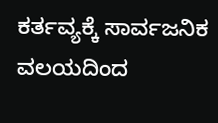ಕರ್ತವ್ಯಕ್ಕೆ ಸಾರ್ವಜನಿಕ ವಲಯದಿಂದ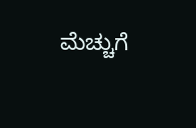ಮೆಚ್ಚುಗೆ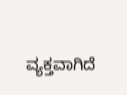ವ್ಯಕ್ತವಾಗಿದೆ